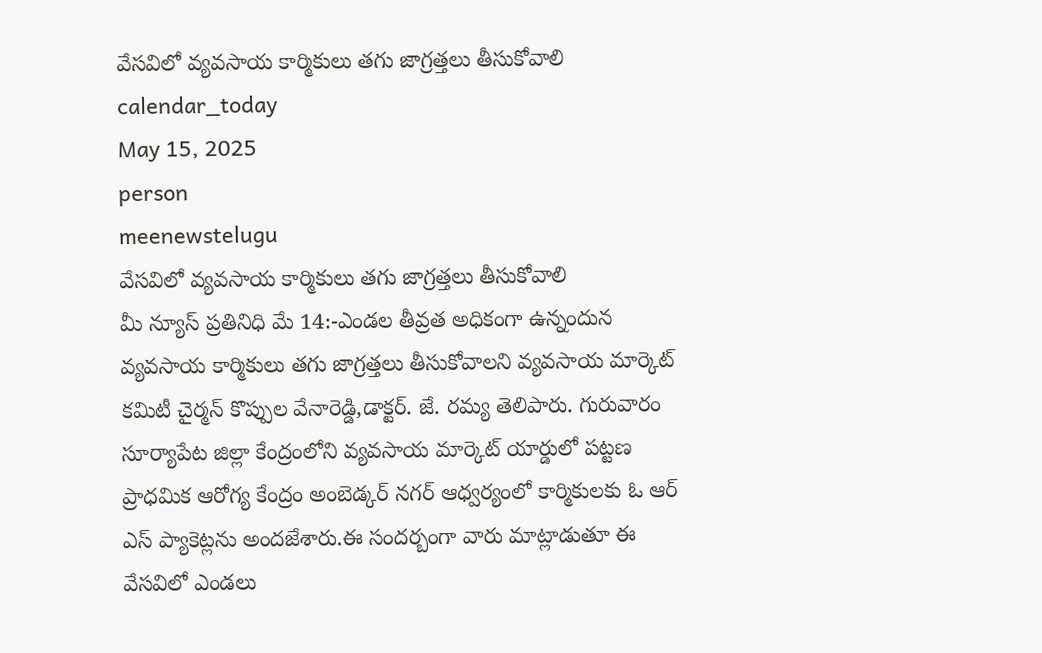వేసవిలో వ్యవసాయ కార్మికులు తగు జాగ్రత్తలు తీసుకోవాలి
calendar_today
May 15, 2025
person
meenewstelugu
వేసవిలో వ్యవసాయ కార్మికులు తగు జాగ్రత్తలు తీసుకోవాలి
మీ న్యూస్ ప్రతినిధి మే 14:-ఎండల తీవ్రత అధికంగా ఉన్నందున వ్యవసాయ కార్మికులు తగు జాగ్రత్తలు తీసుకోవాలని వ్యవసాయ మార్కెట్ కమిటీ చైర్మన్ కొప్పుల వేనారెడ్డి,డాక్టర్. జే. రమ్య తెలిపారు. గురువారం సూర్యాపేట జిల్లా కేంద్రంలోని వ్యవసాయ మార్కెట్ యార్డులో పట్టణ ప్రాధమిక ఆరోగ్య కేంద్రం అంబెడ్కర్ నగర్ ఆధ్వర్యంలో కార్మికులకు ఓ ఆర్ ఎస్ ప్యాకెట్లను అందజేశారు.ఈ సందర్బంగా వారు మాట్లాడుతూ ఈ వేసవిలో ఎండలు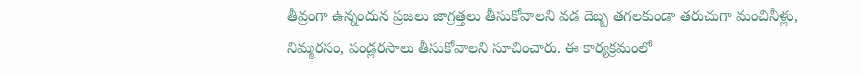తీవ్రంగా ఉన్నందున ప్రజలు జాగ్రత్తలు తీసుకోవాలని వడ దెబ్బ తగలకుండా తరుచుగా మంచినీళ్లు, నిమ్మరసం, పండ్లరసాలు తీసుకోవాలని సూచించారు. ఈ కార్యక్రమంలో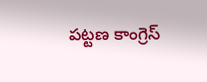పట్టణ కాంగ్రెస్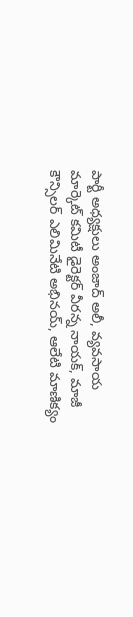పార్టీ అధ్యక్షులు అంజాద్ అలీ, వ్యవసాయ మార్కెట్ కమిటీ డైరెక్టర్ వీరన్న నాయక్, మాజీ కౌన్సిలర్ ఎలిమినేటి అభినయ్, ఆలేటి మాణిక్యం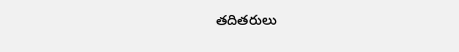తదితరులు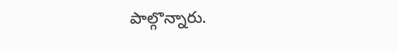పాల్గొన్నారు.